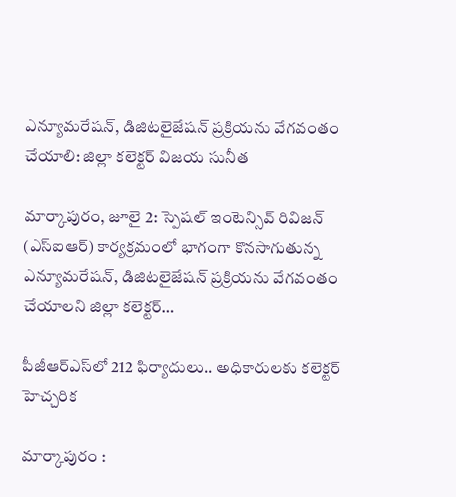ఎన్యూమరేషన్, డిజిటలైజేషన్ ప్రక్రియను వేగవంతం చేయాలి: జిల్లా కలెక్టర్ విజయ సునీత

మార్కాపురం, జూలై 2: స్పెషల్ ఇంటెన్సివ్ రివిజన్ (ఎస్‌ఐఆర్) కార్యక్రమంలో భాగంగా కొనసాగుతున్న ఎన్యూమరేషన్, డిజిటలైజేషన్ ప్రక్రియను వేగవంతం చేయాలని జిల్లా కలెక్టర్…

పీజీఆర్‌ఎస్‌లో 212 ఫిర్యాదులు.. అధికారులకు కలెక్టర్ హెచ్చరిక

మార్కాపురం :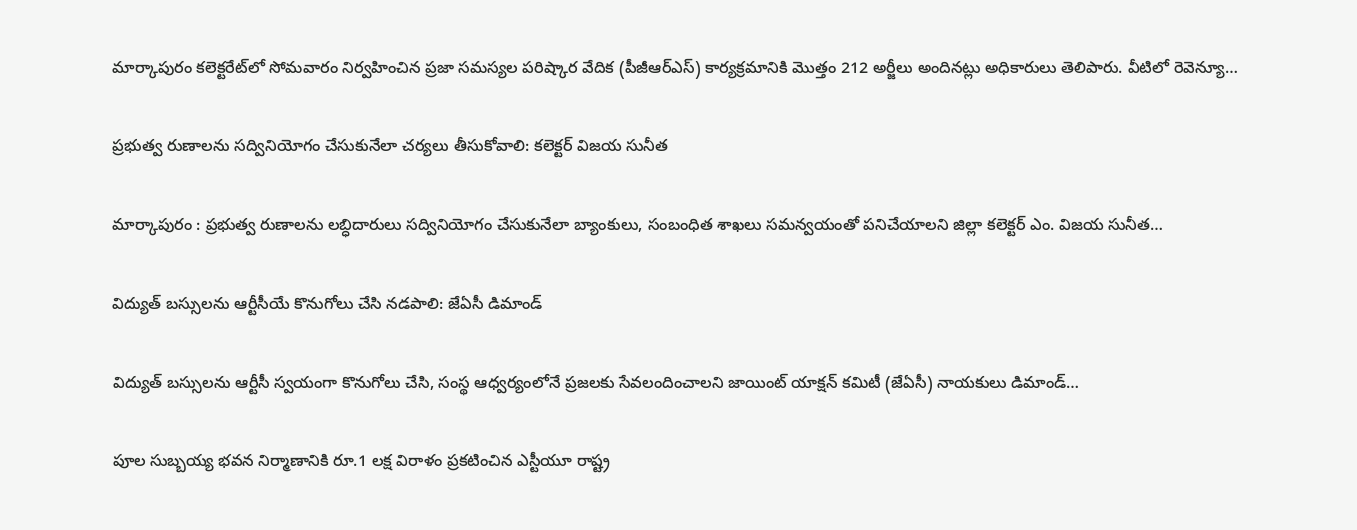మార్కాపురం కలెక్టరేట్‌లో సోమవారం నిర్వహించిన ప్రజా సమస్యల పరిష్కార వేదిక (పీజీఆర్‌ఎస్) కార్యక్రమానికి మొత్తం 212 అర్జీలు అందినట్లు అధికారులు తెలిపారు. వీటిలో రెవెన్యూ…

ప్రభుత్వ రుణాలను సద్వినియోగం చేసుకునేలా చర్యలు తీసుకోవాలి: కలెక్టర్ విజయ సునీత

మార్కాపురం : ప్రభుత్వ రుణాలను లబ్ధిదారులు సద్వినియోగం చేసుకునేలా బ్యాంకులు, సంబంధిత శాఖలు సమన్వయంతో పనిచేయాలని జిల్లా కలెక్టర్ ఎం. విజయ సునీత…

విద్యుత్ బస్సులను ఆర్టీసీయే కొనుగోలు చేసి నడపాలి: జేఏసీ డిమాండ్

విద్యుత్ బస్సులను ఆర్టీసీ స్వయంగా కొనుగోలు చేసి, సంస్థ ఆధ్వర్యంలోనే ప్రజలకు సేవలందించాలని జాయింట్ యాక్షన్ కమిటీ (జేఏసీ) నాయకులు డిమాండ్…

పూల సుబ్బయ్య భవన నిర్మాణానికి రూ.1 లక్ష విరాళం ప్రకటించిన ఎస్టీయూ రాష్ట్ర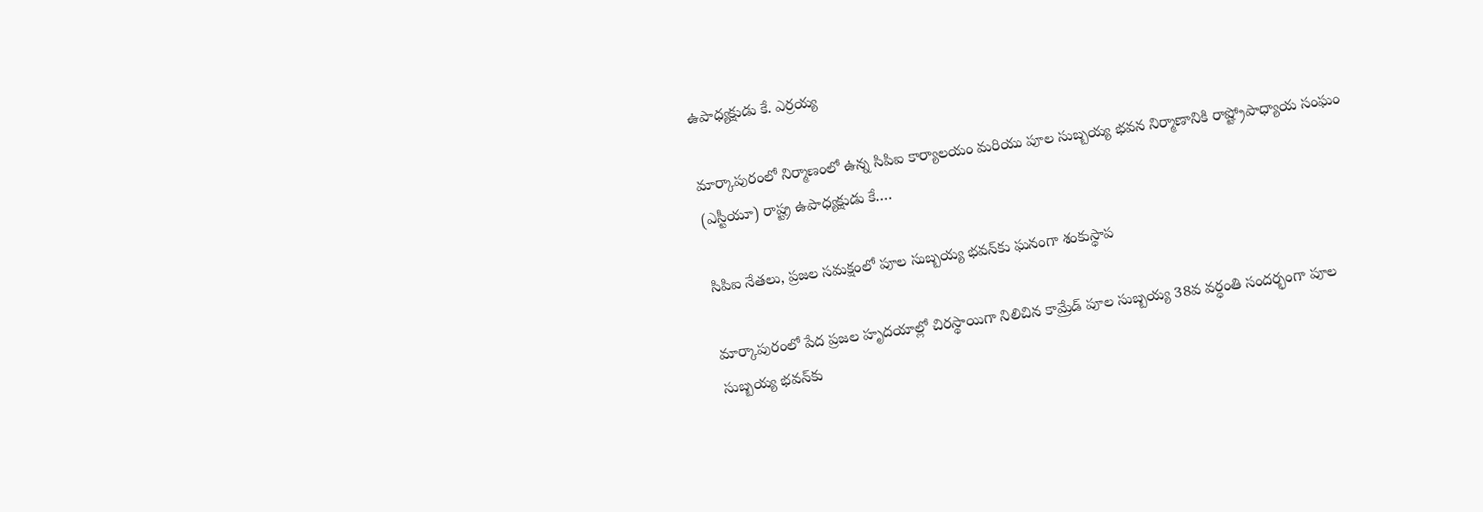ఉపాధ్యక్షుడు కే. ఎర్రయ్య

మార్కాపురంలో నిర్మాణంలో ఉన్న సిపిఐ కార్యాలయం మరియు పూల సుబ్బయ్య భవన నిర్మాణానికి రాష్ట్రోపాధ్యాయ సంఘం (ఎస్టీయూ) రాష్ట్ర ఉపాధ్యక్షుడు కే.…

సిపిఐ నేతలు, ప్రజల సమక్షంలో పూల సుబ్బయ్య భవన్‌కు ఘనంగా శంకుస్థాప

మార్కాపురంలో పేద ప్రజల హృదయాల్లో చిరస్థాయిగా నిలిచిన కామ్రేడ్ పూల సుబ్బయ్య 38వ వర్ధంతి సందర్భంగా పూల సుబ్బయ్య భవన్‌కు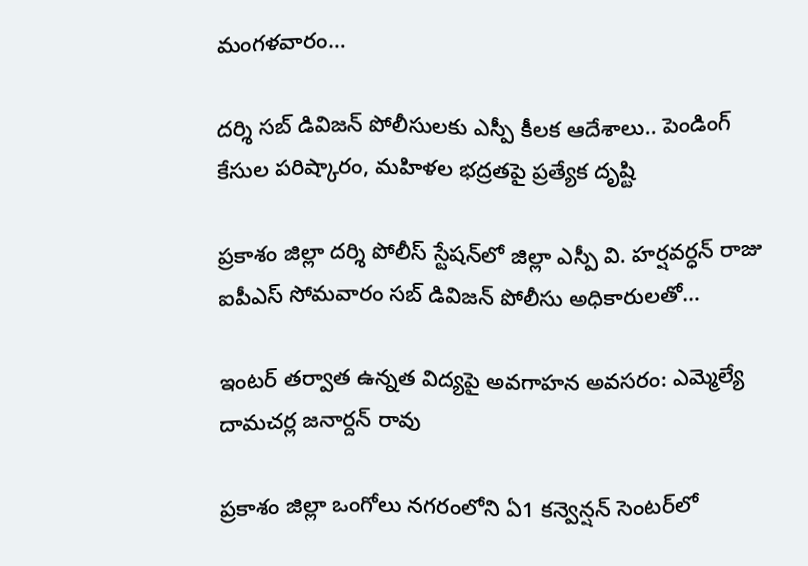మంగళవారం…

దర్శి సబ్ డివిజన్ పోలీసులకు ఎస్పీ కీలక ఆదేశాలు.. పెండింగ్ కేసుల పరిష్కారం, మహిళల భద్రతపై ప్రత్యేక దృష్టి

ప్రకాశం జిల్లా దర్శి పోలీస్ స్టేషన్‌లో జిల్లా ఎస్పీ వి. హర్షవర్ధన్ రాజు ఐపీఎస్ సోమవారం సబ్ డివిజన్ పోలీసు అధికారులతో…

ఇంటర్ తర్వాత ఉన్నత విద్యపై అవగాహన అవసరం: ఎమ్మెల్యే దామచర్ల జనార్దన్ రావు

ప్రకాశం జిల్లా ఒంగోలు నగరంలోని ఏ1 కన్వెన్షన్ సెంటర్‌లో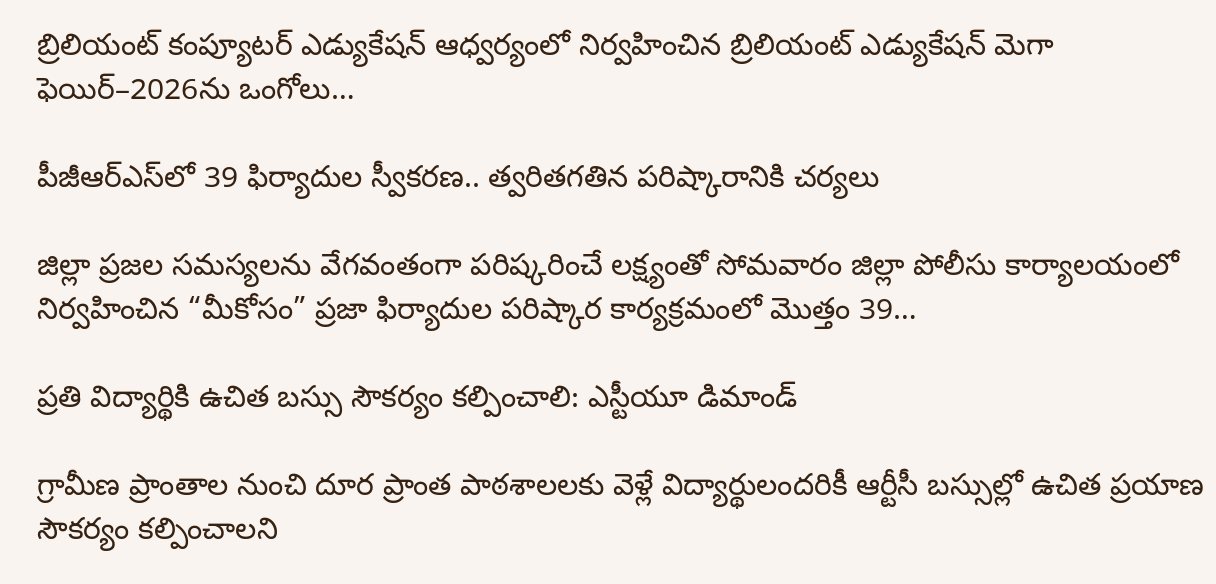బ్రిలియంట్ కంప్యూటర్ ఎడ్యుకేషన్ ఆధ్వర్యంలో నిర్వహించిన బ్రిలియంట్ ఎడ్యుకేషన్ మెగా ఫెయిర్–2026ను ఒంగోలు…

పీజీఆర్ఎస్‌లో 39 ఫిర్యాదుల స్వీకరణ.. త్వరితగతిన పరిష్కారానికి చర్యలు

జిల్లా ప్రజల సమస్యలను వేగవంతంగా పరిష్కరించే లక్ష్యంతో సోమవారం జిల్లా పోలీసు కార్యాలయంలో నిర్వహించిన “మీకోసం” ప్రజా ఫిర్యాదుల పరిష్కార కార్యక్రమంలో మొత్తం 39…

ప్రతి విద్యార్థికి ఉచిత బస్సు సౌకర్యం కల్పించాలి: ఎస్టీయూ డిమాండ్

గ్రామీణ ప్రాంతాల నుంచి దూర ప్రాంత పాఠశాలలకు వెళ్లే విద్యార్థులందరికీ ఆర్టీసీ బస్సుల్లో ఉచిత ప్రయాణ సౌకర్యం కల్పించాలని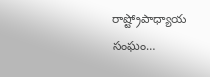రాష్ట్రోపాధ్యాయ సంఘం…